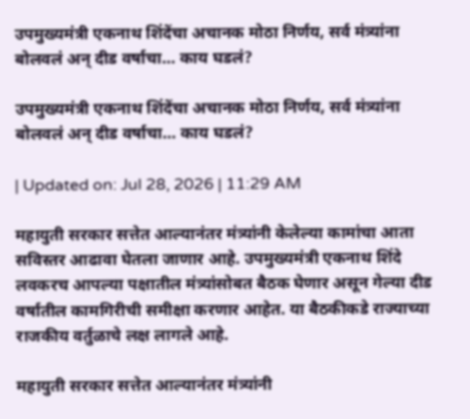उपमुख्यमंत्री एकनाथ शिंदेंचा अचानक मोठा निर्णय, सर्व मंत्र्यांना बोलवलं अन् दीड वर्षाचा… काय घडलं?

उपमुख्यमंत्री एकनाथ शिंदेंचा अचानक मोठा निर्णय, सर्व मंत्र्यांना बोलवलं अन् दीड वर्षाचा… काय घडलं?

| Updated on: Jul 28, 2026 | 11:29 AM

महायुती सरकार सत्तेत आल्यानंतर मंत्र्यांनी केलेल्या कामांचा आता सविस्तर आढावा घेतला जाणार आहे. उपमुख्यमंत्री एकनाथ शिंदे लवकरच आपल्या पक्षातील मंत्र्यांसोबत बैठक घेणार असून गेल्या दीड वर्षातील कामगिरीची समीक्षा करणार आहेत. या बैठकीकडे राज्याच्या राजकीय वर्तुळाचे लक्ष लागले आहे.

महायुती सरकार सत्तेत आल्यानंतर मंत्र्यांनी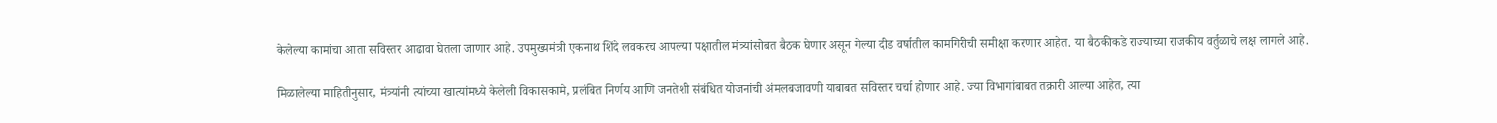केलेल्या कामांचा आता सविस्तर आढावा घेतला जाणार आहे. उपमुख्यमंत्री एकनाथ शिंदे लवकरच आपल्या पक्षातील मंत्र्यांसोबत बैठक घेणार असून गेल्या दीड वर्षातील कामगिरीची समीक्षा करणार आहेत. या बैठकीकडे राज्याच्या राजकीय वर्तुळाचे लक्ष लागले आहे.

मिळालेल्या माहितीनुसार, मंत्र्यांनी त्यांच्या खात्यांमध्ये केलेली विकासकामे, प्रलंबित निर्णय आणि जनतेशी संबंधित योजनांची अंमलबजावणी याबाबत सविस्तर चर्चा होणार आहे. ज्या विभागांबाबत तक्रारी आल्या आहेत, त्या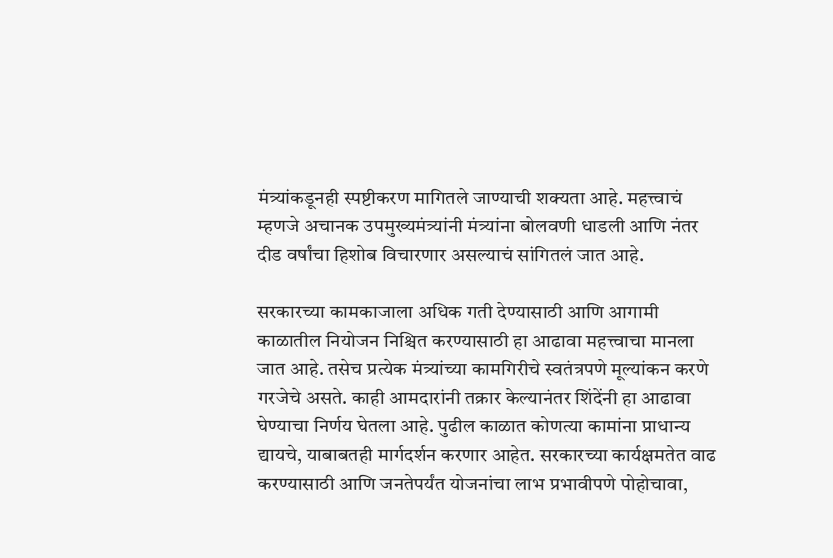मंत्र्यांकडूनही स्पष्टीकरण मागितले जाण्याची शक्यता आहे. महत्त्वाचं म्हणजे अचानक उपमुख्यमंत्र्यांनी मंत्र्यांना बोलवणी धाडली आणि नंतर दीड वर्षांचा हिशोब विचारणार असल्याचं सांगितलं जात आहे.

सरकारच्या कामकाजाला अधिक गती देण्यासाठी आणि आगामी काळातील नियोजन निश्चित करण्यासाठी हा आढावा महत्त्वाचा मानला जात आहे. तसेच प्रत्येक मंत्र्यांच्या कामगिरीचे स्वतंत्रपणे मूल्यांकन करणे गरजेचे असते. काही आमदारांनी तक्रार केल्यानंतर शिंदेंनी हा आढावा घेण्याचा निर्णय घेतला आहे. पुढील काळात कोणत्या कामांना प्राधान्य द्यायचे, याबाबतही मार्गदर्शन करणार आहेत. सरकारच्या कार्यक्षमतेत वाढ करण्यासाठी आणि जनतेपर्यंत योजनांचा लाभ प्रभावीपणे पोहोचावा,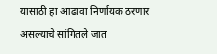यासाठी हा आढावा निर्णायक ठरणार असल्याचे सांगितले जात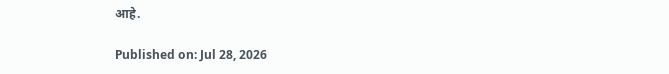आहे.

Published on: Jul 28, 2026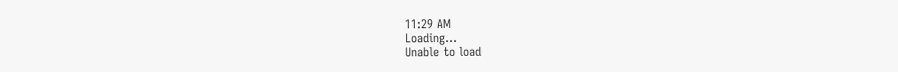11:29 AM
Loading...
Unable to load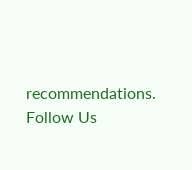recommendations.
Follow Us